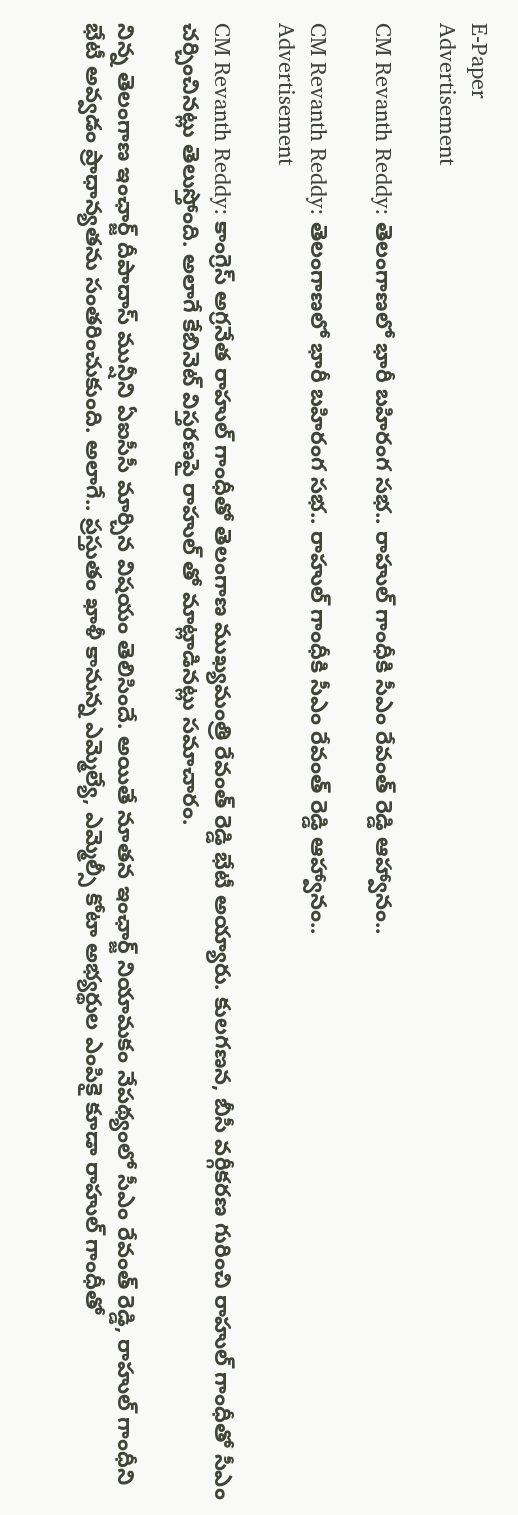E-Paper
Advertisement

CM Revanth Reddy: తెలంగాణలో భారీ బహిరంగ సభ.. రాహుల్ గాంధీకి సీఎం రేవంత్ రెడ్డి ఆహ్వానం..

CM Revanth Reddy: తెలంగాణలో భారీ బహిరంగ సభ.. రాహుల్ గాంధీకి సీఎం రేవంత్ రెడ్డి ఆహ్వానం..
Advertisement

CM Revanth Reddy: కాంగ్రెస్ అగ్రనేత రాహుల్ గాంధీతో తెలంగాణ ముఖ్యమంత్రి రేవంత్ రెడ్డి భేటీ అయ్యారు. కులగణన, బీసీ వర్గీకరణ గురించి రాహుల్ గాంధీతో సీఎం చర్చించినట్లు తెలుస్తోంది. అలాగే కేబినెట్ విస్తరణపై రాహుల్ తో మాట్లాడినట్లు సమాచారం.

నిన్న తెలంగాణ ఇంఛార్జ్ దీపాదాస్ మున్షీని ఏఐసీసీ మార్చిన విషయం తెలిసిందే. అయితే నూతన ఇంఛార్జ్ నియామకం నేపథ్యంలో సీఎం రేవంత్ రెడ్డి, రాహుల్ గాంధీని భేటీ అవ్వడం ప్రాధాన్యతను సంతరించుకుంది. అలాగే.. ప్రస్తుతం ఖాళీ కానున్న ఎమ్మెల్యే, ఎమ్మెల్సీ కోటా అభ్యర్థుల ఎంపికై కూడా రాహుల్ గాంధీతో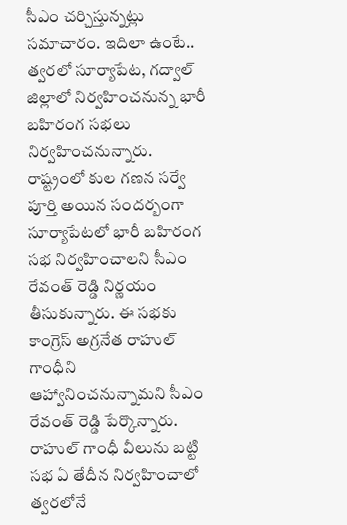సీఎం చర్చిస్తున్నట్లు సమాచారం. ఇదిలా ఉంటే.. త్వరలో సూర్యాపేట, గద్వాల్ జిల్లాలో నిర్వహించనున్న భారీ బహిరంగ సభలు నిర్వహించనున్నారు. రాష్ట్రంలో కుల గణన సర్వే పూర్తి అయిన సందర్బంగా సూర్యాపేటలో భారీ బహిరంగ సభ నిర్వహించాలని సీఎం రేవంత్ రెడ్డి నిర్ణయం తీసుకున్నారు. ఈ సభకు కాంగ్రెస్ అగ్రనేత రాహుల్ గాంధీని ఆహ్వానించనున్నామని సీఎం రేవంత్ రెడ్డి పేర్కొన్నారు. రాహుల్ గాంధీ వీలును బట్టి సభ ఏ తేదీన నిర్వహించాలో త్వరలోనే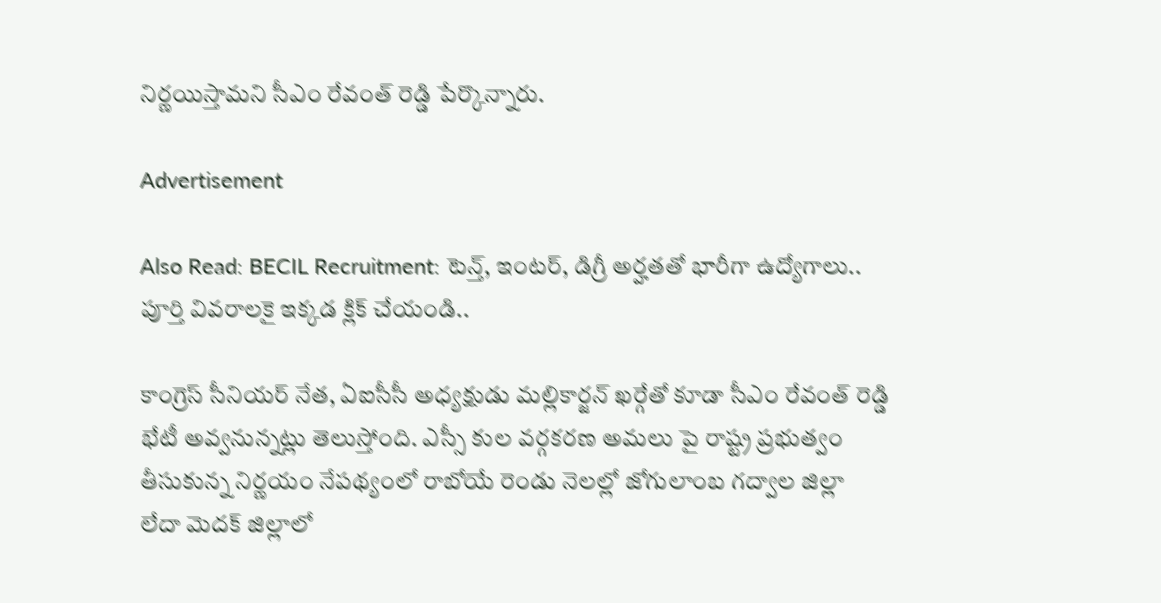నిర్ణయిస్తామని సీఎం రేవంత్ రెడ్డి పేర్కొన్నారు.

Advertisement

Also Read: BECIL Recruitment: టెన్త్, ఇంటర్, డిగ్రీ అర్హతతో భారీగా ఉద్యోగాలు.. పూర్తి వివరాలకై ఇక్కడ క్లిక్ చేయండి..

కాంగ్రెస్ సీనియర్ నేత, ఏఐసీసీ అధ్యక్షుడు మల్లికార్జన్ ఖర్గేతో కూడా సీఎం రేవంత్ రెడ్డి భేటీ అవ్వనున్నట్లు తెలుస్తోంది. ఎస్సీ కుల వర్గకరణ అమలు పై రాష్ట్ర ప్రభుత్వం తీసుకున్న నిర్ణయం నేపథ్యంలో రాబోయే రెండు నెలల్లో జోగులాంబ గద్వాల జిల్లా లేదా మెదక్ జిల్లాలో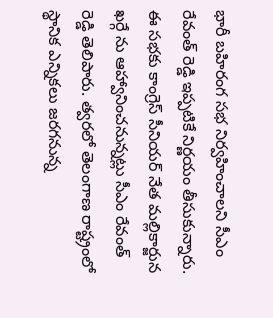భారీ బహిరంగ సభ నిర్వహించాలని సీఎం రేవంత్ రెడ్డి ఇప్పటికే నిర్ణయం తీసుకున్నారు.  ఈ సభకు కాంగ్రెస్ సీనియర్ నేత మల్లికార్జున ఖర్గే ను ఆహ్వానించనున్నట్లు సీఎం రేవంత్ రెడ్డి తెలిపారు. త్వరలో తెలంగాణ రాష్ట్రంలో స్థానిక ఎన్నికలు జరగనున్న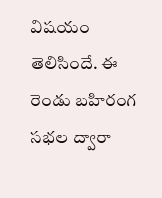విషయం తెలిసిందే. ఈ రెండు బహిరంగ సభల ద్వారా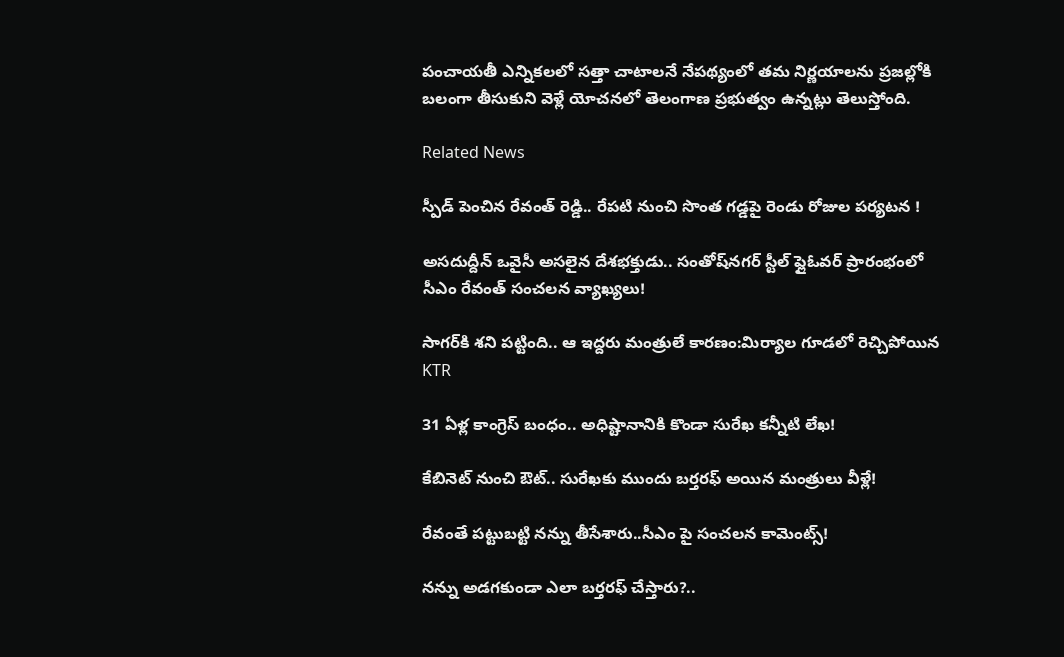పంచాయతీ ఎన్నికలలో సత్తా చాటాలనే నేపథ్యంలో తమ నిర్ణయాలను ప్రజల్లోకి బలంగా తీసుకుని వెళ్లే యోచనలో తెలంగాణ ప్రభుత్వం ఉన్నట్లు తెలుస్తోంది.

Related News

స్పీడ్ పెంచిన రేవంత్ రెడ్డి.. రేపటి నుంచి సొంత గడ్డపై రెండు రోజుల పర్యటన !

అసదుద్దీన్ ఒవైసీ అసలైన దేశభక్తుడు.. సంతోష్‌నగర్ స్టీల్ ఫ్లైఓవర్ ప్రారంభంలో సీఎం రేవంత్ సంచలన వ్యాఖ్యలు!

సాగర్‌కి శని పట్టింది.. ఆ ఇద్దరు మంత్రులే కారణం:మిర్యాల గూడలో రెచ్చిపోయిన KTR

31 ఏళ్ల కాంగ్రెస్ బంధం.. అధిష్టానానికి కొండా సురేఖ కన్నీటి లేఖ!

కేబినెట్ నుంచి ఔట్.. సురేఖకు ముందు బర్తరఫ్ అయిన మంత్రులు వీళ్లే!

రేవంతే పట్టుబట్టి నన్ను తీసేశారు..సీఎం పై సంచలన కామెంట్స్!

నన్ను అడగకుండా ఎలా బర్తరఫ్ చేస్తారు?..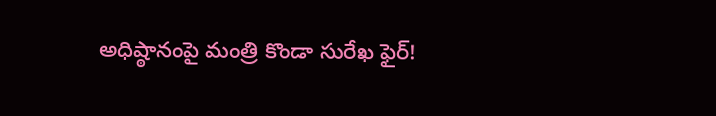అధిష్ఠానంపై మంత్రి కొండా సురేఖ ఫైర్!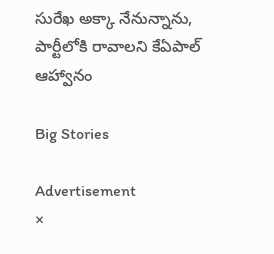సురేఖ అక్కా నేనున్నాను, పార్టీలోకి రావాలని కేఏపాల్ ఆహ్వానం

Big Stories

Advertisement
×